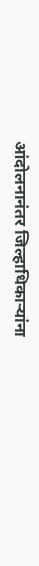आंदोलनानंतर जिल्हाधिकाऱ्यांना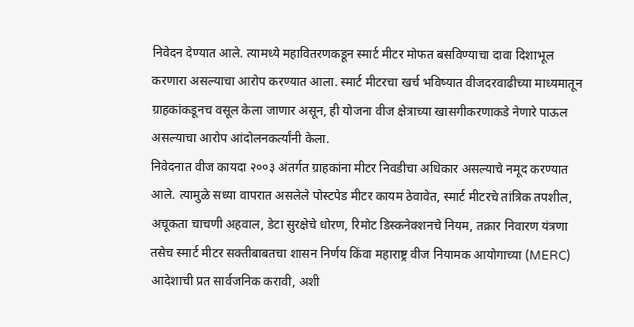निवेदन देण्यात आले. त्यामध्ये महावितरणकडून स्मार्ट मीटर मोफत बसविण्याचा दावा दिशाभूल करणारा असल्याचा आरोप करण्यात आला. स्मार्ट मीटरचा खर्च भविष्यात वीजदरवाढीच्या माध्यमातून ग्राहकांकडूनच वसूल केला जाणार असून, ही योजना वीज क्षेत्राच्या खासगीकरणाकडे नेणारे पाऊल असल्याचा आरोप आंदोलनकर्त्यांनी केला.
निवेदनात वीज कायदा २००३ अंतर्गत ग्राहकांना मीटर निवडीचा अधिकार असल्याचे नमूद करण्यात आले. त्यामुळे सध्या वापरात असलेले पोस्टपेड मीटर कायम ठेवावेत, स्मार्ट मीटरचे तांत्रिक तपशील, अचूकता चाचणी अहवाल, डेटा सुरक्षेचे धोरण, रिमोट डिस्कनेक्शनचे नियम, तक्रार निवारण यंत्रणा तसेच स्मार्ट मीटर सक्तीबाबतचा शासन निर्णय किंवा महाराष्ट्र वीज नियामक आयोगाच्या (MERC) आदेशाची प्रत सार्वजनिक करावी, अशी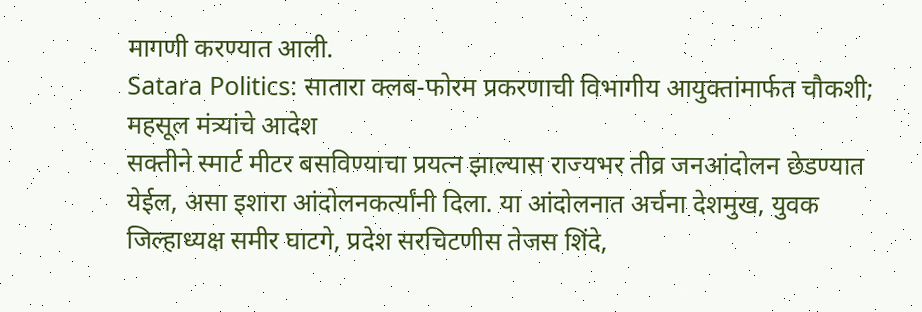मागणी करण्यात आली.
Satara Politics: सातारा क्लब-फोरम प्रकरणाची विभागीय आयुक्तांमार्फत चौकशी; महसूल मंत्र्यांचे आदेश
सक्तीने स्मार्ट मीटर बसविण्याचा प्रयत्न झाल्यास राज्यभर तीव्र जनआंदोलन छेडण्यात येईल, असा इशारा आंदोलनकर्त्यांनी दिला. या आंदोलनात अर्चना देशमुख, युवक जिल्हाध्यक्ष समीर घाटगे, प्रदेश सरचिटणीस तेजस शिंदे,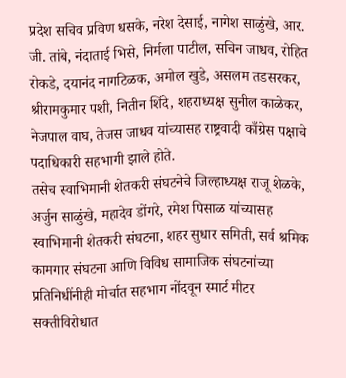प्रदेश सचिव प्रविण धसके, नरेश देसाई, नागेश साळुंखे, आर. जी. तांबे, नंदाताई भिसे, निर्मला पाटील, सचिन जाधव, रोहित रोकडे, दयानंद नागटिळक, अमोल खुडे, असलम तडसरकर, श्रीरामकुमार पशी, नितीन शिंदे, शहराध्यक्ष सुनील काळेकर, नेजपाल वाघ, तेजस जाधव यांच्यासह राष्ट्रवादी काँग्रेस पक्षाचे पदाधिकारी सहभागी झाले होते.
तसेच स्वाभिमानी शेतकरी संघटनेचे जिल्हाध्यक्ष राजू शेळके, अर्जुन साळुंखे, महादेव डोंगरे, रमेश पिसाळ यांच्यासह स्वाभिमानी शेतकरी संघटना, शहर सुधार समिती, सर्व श्रमिक कामगार संघटना आणि विविध सामाजिक संघटनांच्या प्रतिनिधींनीही मोर्चात सहभाग नोंदवून स्मार्ट मीटर सक्तीविरोधात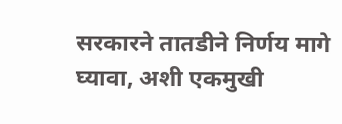सरकारने तातडीने निर्णय मागे घ्यावा, अशी एकमुखी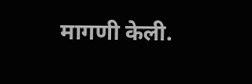मागणी केली.